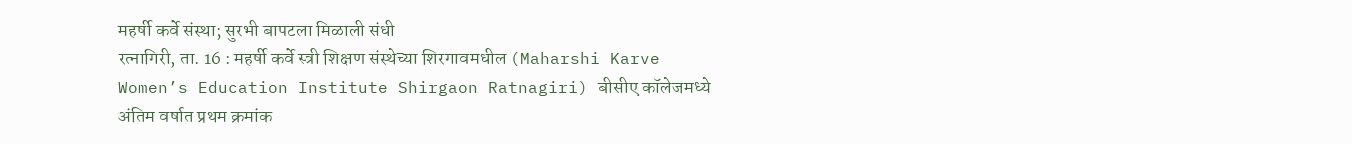महर्षी कर्वे संस्था; सुरभी बापटला मिळाली संधी
रत्नागिरी, ता. 16 : महर्षी कर्वे स्त्री शिक्षण संस्थेच्या शिरगावमधील (Maharshi Karve Women’s Education Institute Shirgaon Ratnagiri) बीसीए कॉलेजमध्ये अंतिम वर्षात प्रथम क्रमांक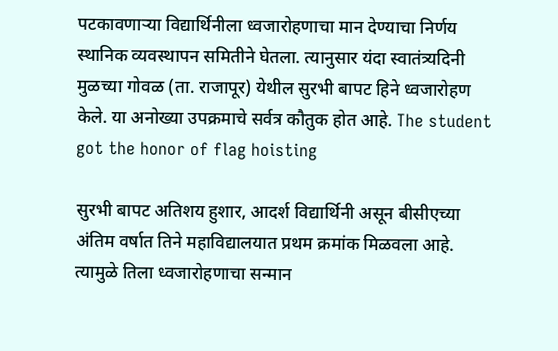पटकावणाऱ्या विद्यार्थिनीला ध्वजारोहणाचा मान देण्याचा निर्णय स्थानिक व्यवस्थापन समितीने घेतला. त्यानुसार यंदा स्वातंत्र्यदिनी मुळच्या गोवळ (ता. राजापूर) येथील सुरभी बापट हिने ध्वजारोहण केले. या अनोख्या उपक्रमाचे सर्वत्र कौतुक होत आहे. The student got the honor of flag hoisting

सुरभी बापट अतिशय हुशार, आदर्श विद्यार्थिनी असून बीसीएच्या अंतिम वर्षात तिने महाविद्यालयात प्रथम क्रमांक मिळवला आहे. त्यामुळे तिला ध्वजारोहणाचा सन्मान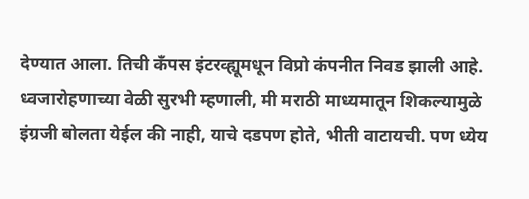देण्यात आला. तिची कॅंपस इंटरव्ह्यूमधून विप्रो कंपनीत निवड झाली आहे. ध्वजारोहणाच्या वेळी सुरभी म्हणाली, मी मराठी माध्यमातून शिकल्यामुळे इंग्रजी बोलता येईल की नाही, याचे दडपण होते, भीती वाटायची. पण ध्येय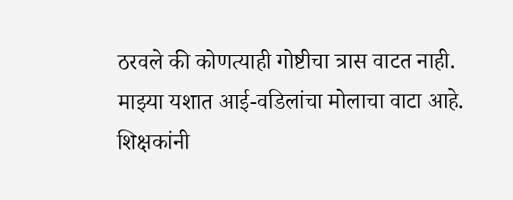ठरवले की कोणत्याही गोष्टीचा त्रास वाटत नाही. माझ्या यशात आई-वडिलांचा मोलाचा वाटा आहे. शिक्षकांनी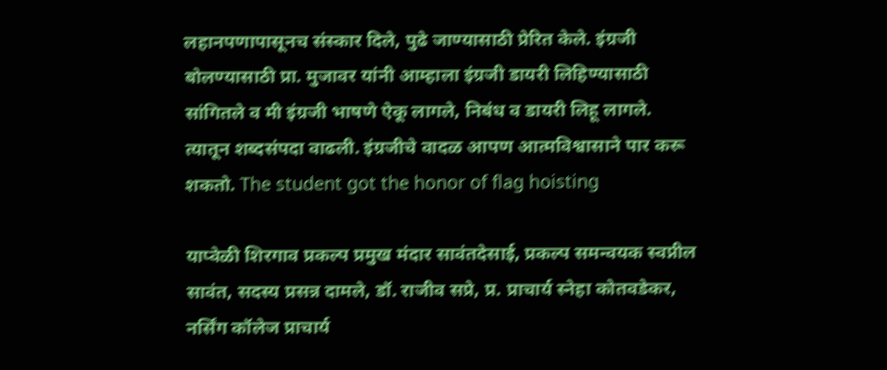लहानपणापासूनच संस्कार दिले, पुढे जाण्यासाठी प्रेरित केले. इंग्रजी बोलण्यासाठी प्रा. मुजावर यांनी आम्हाला इंग्रजी डायरी लिहिण्यासाठी सांगितले व मी इंग्रजी भाषणे ऐकू लागले, निबंध व डायरी लिहू लागले. त्यातून शब्दसंपदा वाढली. इंग्रजीचे वादळ आपण आत्मविश्वासाने पार करू शकतो. The student got the honor of flag hoisting

याप्वेळी शिरगाव प्रकल्प प्रमुख मंदार सावंतदेसाई, प्रकल्प समन्वयक स्वप्नील सावंत, सदस्य प्रसन्न दामले, डॉ. राजीव सप्रे, प्र. प्राचार्य स्नेहा कोतवडेकर, नर्सिंग कॉलेज प्राचार्य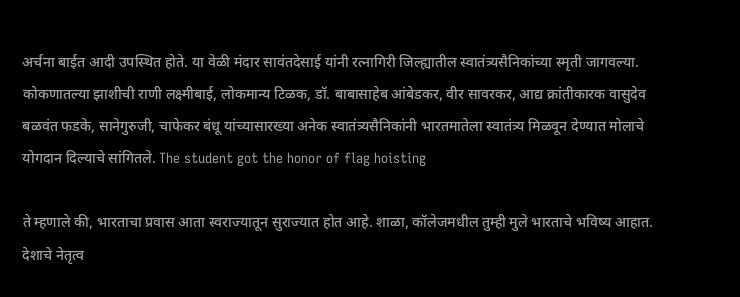अर्चना बाईत आदी उपस्थित होते. या वेळी मंदार सावंतदेसाई यांनी रत्नागिरी जिल्ह्यातील स्वातंत्र्यसैनिकांच्या स्मृती जागवल्या. कोकणातल्या झाशीची राणी लक्ष्मीबाई, लोकमान्य टिळक, डॉ. बाबासाहेब आंबेडकर, वीर सावरकर, आद्य क्रांतीकारक वासुदेव बळवंत फडके, सानेगुरुजी, चाफेकर बंधू यांच्यासारख्या अनेक स्वातंत्र्यसैनिकांनी भारतमातेला स्वातंत्र्य मिळवून देण्यात मोलाचे योगदान दिल्याचे सांगितले. The student got the honor of flag hoisting

ते म्हणाले की, भारताचा प्रवास आता स्वराज्यातून सुराज्यात होत आहे. शाळा, कॉलेजमधील तुम्ही मुले भारताचे भविष्य आहात. देशाचे नेतृत्व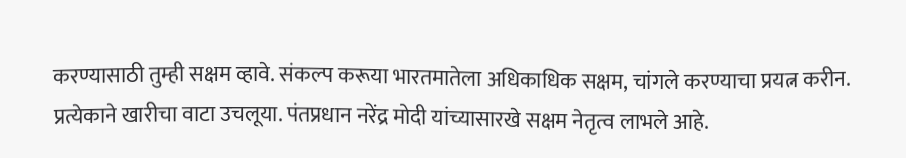करण्यासाठी तुम्ही सक्षम व्हावे. संकल्प करूया भारतमातेला अधिकाधिक सक्षम, चांगले करण्याचा प्रयत्न करीन. प्रत्येकाने खारीचा वाटा उचलूया. पंतप्रधान नरेंद्र मोदी यांच्यासारखे सक्षम नेतृत्व लाभले आहे.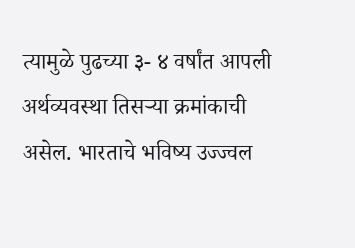त्यामुळे पुढच्या ३- ४ वर्षांत आपली अर्थव्यवस्था तिसऱ्या क्रमांकाची असेल. भारताचे भविष्य उज्ज्वल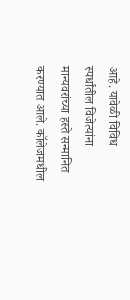आहे. यावेळी विविध स्पर्धांतील विजेत्यांना मान्यवरांच्या हस्ते सन्मानित करण्यात आले. कॉलेजमधील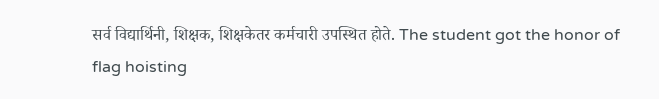सर्व विद्यार्थिनी, शिक्षक, शिक्षकेतर कर्मचारी उपस्थित होते. The student got the honor of flag hoisting